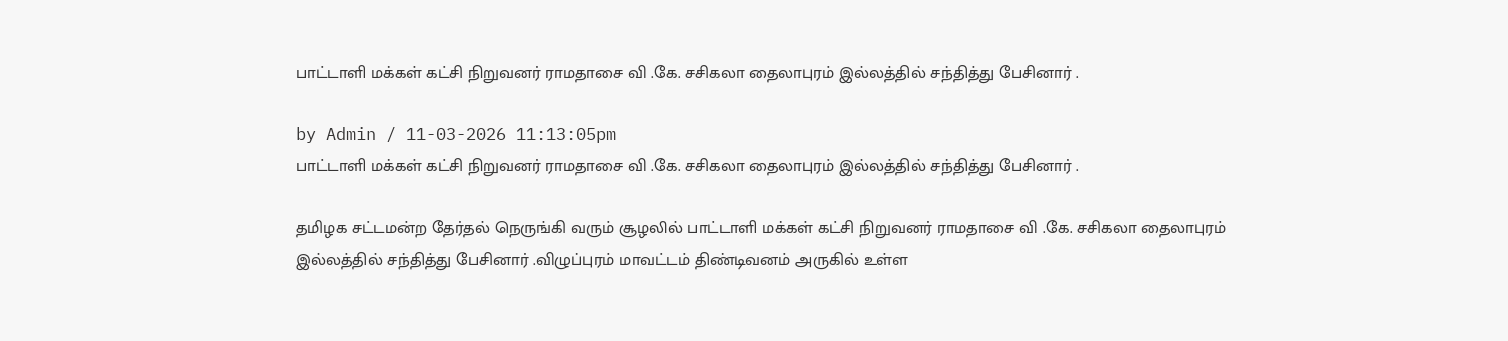பாட்டாளி மக்கள் கட்சி நிறுவனர் ராமதாசை வி .கே. சசிகலா தைலாபுரம் இல்லத்தில் சந்தித்து பேசினார் .

by Admin / 11-03-2026 11:13:05pm
பாட்டாளி மக்கள் கட்சி நிறுவனர் ராமதாசை வி .கே. சசிகலா தைலாபுரம் இல்லத்தில் சந்தித்து பேசினார் .

தமிழக சட்டமன்ற தேர்தல் நெருங்கி வரும் சூழலில் பாட்டாளி மக்கள் கட்சி நிறுவனர் ராமதாசை வி .கே. சசிகலா தைலாபுரம் இல்லத்தில் சந்தித்து பேசினார் .விழுப்புரம் மாவட்டம் திண்டிவனம் அருகில் உள்ள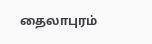தைலாபுரம்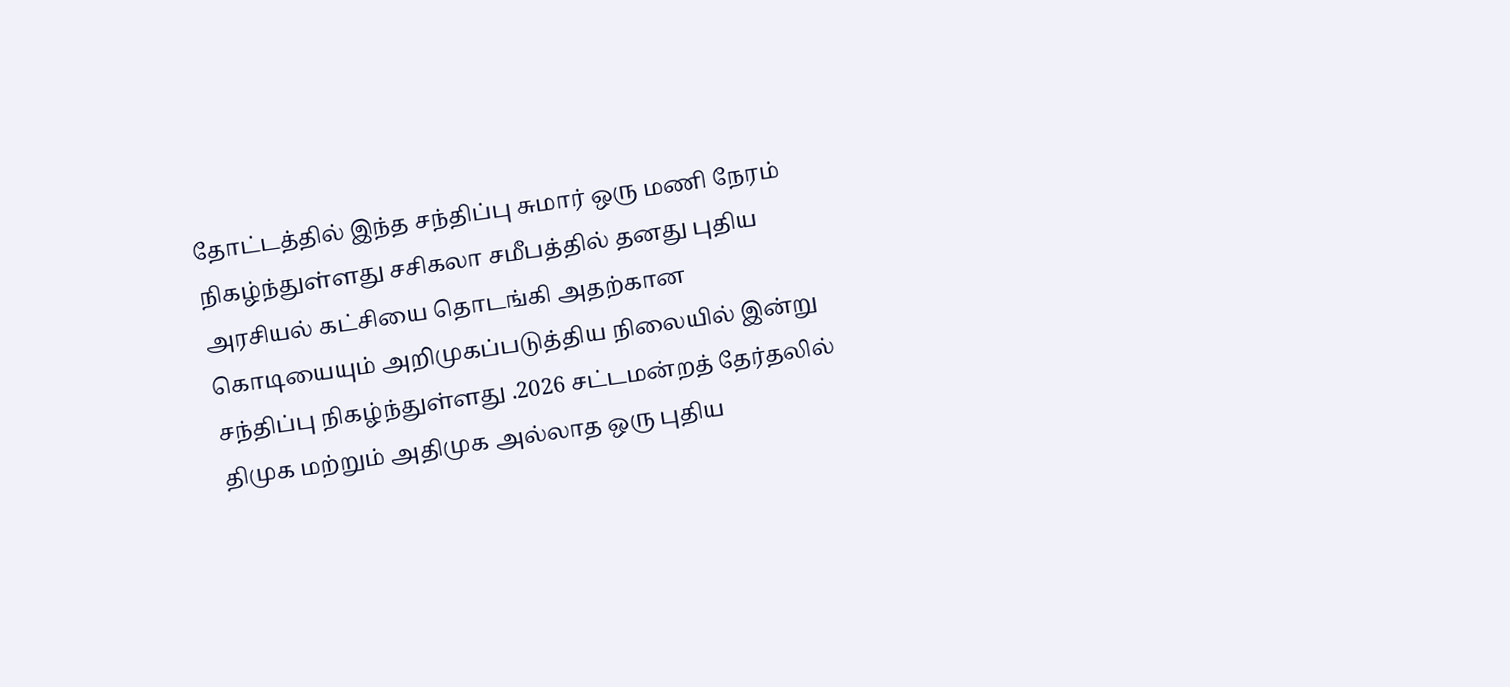தோட்டத்தில் இந்த சந்திப்பு சுமார் ஒரு மணி நேரம் நிகழ்ந்துள்ளது சசிகலா சமீபத்தில் தனது புதிய அரசியல் கட்சியை தொடங்கி அதற்கான கொடியையும் அறிமுகப்படுத்திய நிலையில் இன்று சந்திப்பு நிகழ்ந்துள்ளது .2026 சட்டமன்றத் தேர்தலில் திமுக மற்றும் அதிமுக அல்லாத ஒரு புதிய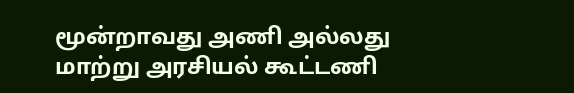மூன்றாவது அணி அல்லது மாற்று அரசியல் கூட்டணி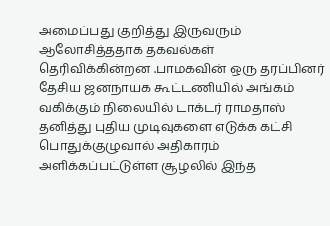அமைப்பது குறித்து இருவரும் ஆலோசித்ததாக தகவல்கள் தெரிவிக்கின்றன .பாமகவின் ஒரு தரப்பினர் தேசிய ஜனநாயக கூட்டணியில் அங்கம் வகிக்கும் நிலையில் டாக்டர் ராமதாஸ் தனித்து புதிய முடிவுகளை எடுக்க கட்சி பொதுக்குழுவால் அதிகாரம் அளிக்கப்பட்டுள்ள சூழலில் இந்த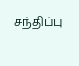சந்திப்பு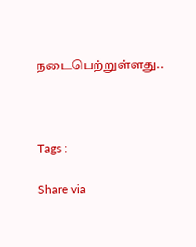நடைபெற்றுள்ளது..



Tags :

Share via